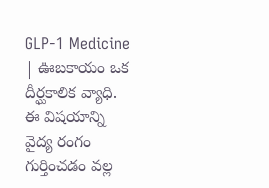GLP-1 Medicine | ఊబకాయం ఒక దీర్ఘకాలిక వ్యాధి. ఈ విషయాన్ని వైద్య రంగం గుర్తించడం వల్ల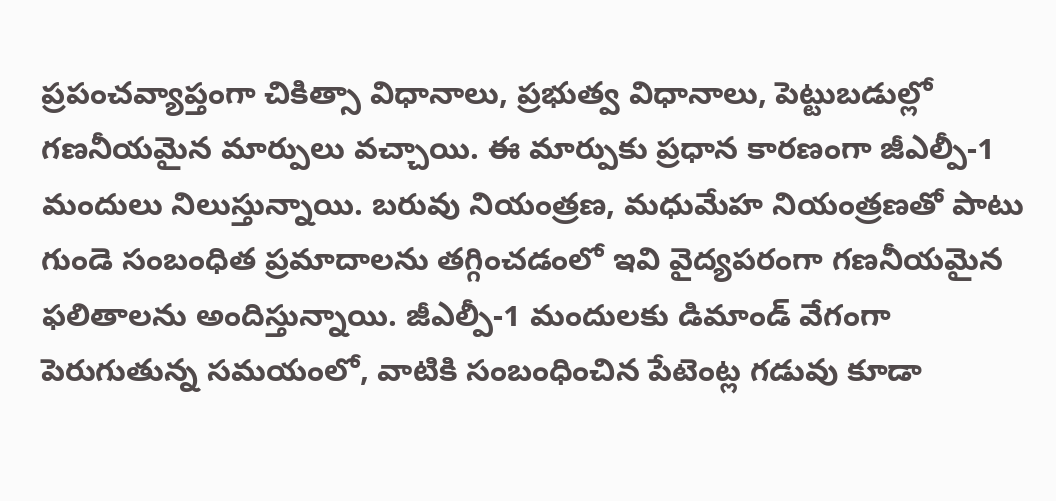ప్రపంచవ్యాప్తంగా చికిత్సా విధానాలు, ప్రభుత్వ విధానాలు, పెట్టుబడుల్లో గణనీయమైన మార్పులు వచ్చాయి. ఈ మార్పుకు ప్రధాన కారణంగా జీఎల్పీ-1 మందులు నిలుస్తున్నాయి. బరువు నియంత్రణ, మధుమేహ నియంత్రణతో పాటు గుండె సంబంధిత ప్రమాదాలను తగ్గించడంలో ఇవి వైద్యపరంగా గణనీయమైన ఫలితాలను అందిస్తున్నాయి. జీఎల్పీ-1 మందులకు డిమాండ్ వేగంగా పెరుగుతున్న సమయంలో, వాటికి సంబంధించిన పేటెంట్ల గడువు కూడా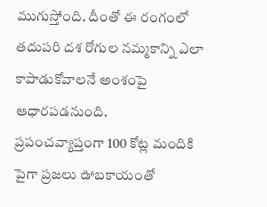ముగుస్తోంది. దీంతో ఈ రంగంలో తదుపరి దశ రోగుల నమ్మకాన్ని ఎలా కాపాడుకోవాలనే అంశంపై ఆధారపడనుంది.
ప్రపంచవ్యాప్తంగా 100 కోట్ల మందికి పైగా ప్రజలు ఊబకాయంతో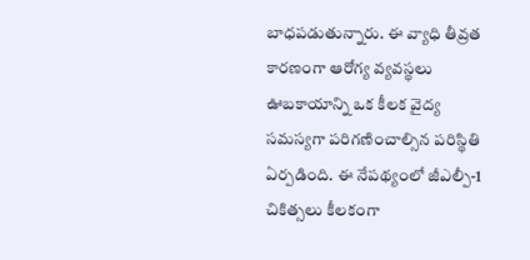బాధపడుతున్నారు. ఈ వ్యాధి తీవ్రత కారణంగా ఆరోగ్య వ్యవస్థలు ఊబకాయాన్ని ఒక కీలక వైద్య సమస్యగా పరిగణించాల్సిన పరిస్థితి ఏర్పడింది. ఈ నేపథ్యంలో జీఎల్పీ-1 చికిత్సలు కీలకంగా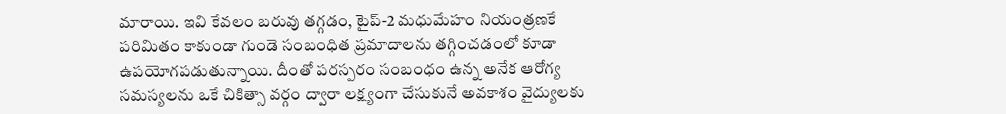మారాయి. ఇవి కేవలం బరువు తగ్గడం, టైప్-2 మధుమేహం నియంత్రణకే పరిమితం కాకుండా గుండె సంబంధిత ప్రమాదాలను తగ్గించడంలో కూడా ఉపయోగపడుతున్నాయి. దీంతో పరస్పరం సంబంధం ఉన్న అనేక ఆరోగ్య సమస్యలను ఒకే చికిత్సా వర్గం ద్వారా లక్ష్యంగా చేసుకునే అవకాశం వైద్యులకు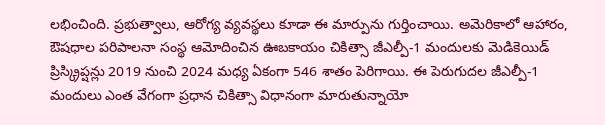లభించింది. ప్రభుత్వాలు, ఆరోగ్య వ్యవస్థలు కూడా ఈ మార్పును గుర్తించాయి. అమెరికాలో ఆహారం, ఔషధాల పరిపాలనా సంస్థ ఆమోదించిన ఊబకాయం చికిత్సా జీఎల్పీ-1 మందులకు మెడికెయిడ్ ప్రిస్క్రిప్షన్లు 2019 నుంచి 2024 మధ్య ఏకంగా 546 శాతం పెరిగాయి. ఈ పెరుగుదల జీఎల్పీ-1 మందులు ఎంత వేగంగా ప్రధాన చికిత్సా విధానంగా మారుతున్నాయో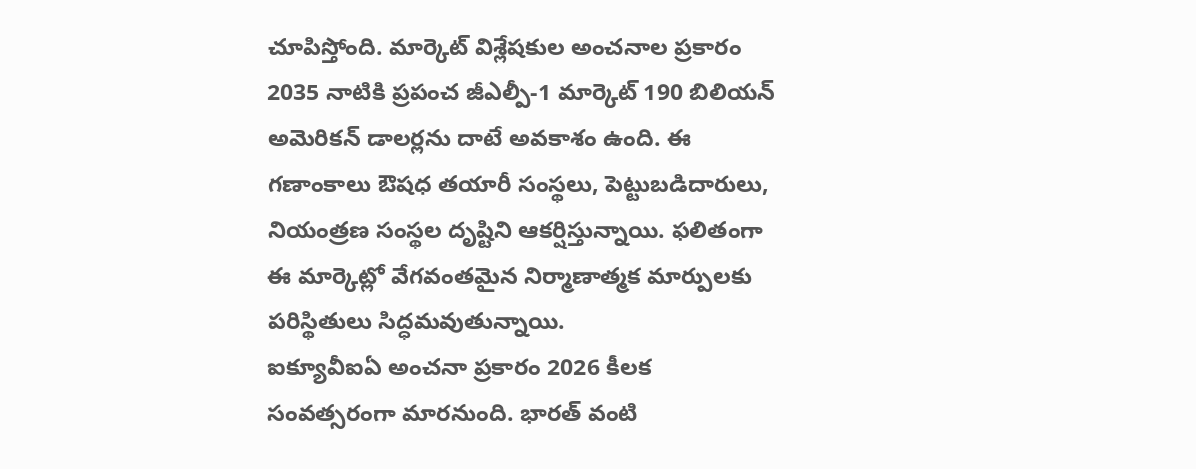చూపిస్తోంది. మార్కెట్ విశ్లేషకుల అంచనాల ప్రకారం 2035 నాటికి ప్రపంచ జీఎల్పీ-1 మార్కెట్ 190 బిలియన్ అమెరికన్ డాలర్లను దాటే అవకాశం ఉంది. ఈ గణాంకాలు ఔషధ తయారీ సంస్థలు, పెట్టుబడిదారులు, నియంత్రణ సంస్థల దృష్టిని ఆకర్షిస్తున్నాయి. ఫలితంగా ఈ మార్కెట్లో వేగవంతమైన నిర్మాణాత్మక మార్పులకు పరిస్థితులు సిద్ధమవుతున్నాయి.
ఐక్యూవీఐఏ అంచనా ప్రకారం 2026 కీలక సంవత్సరంగా మారనుంది. భారత్ వంటి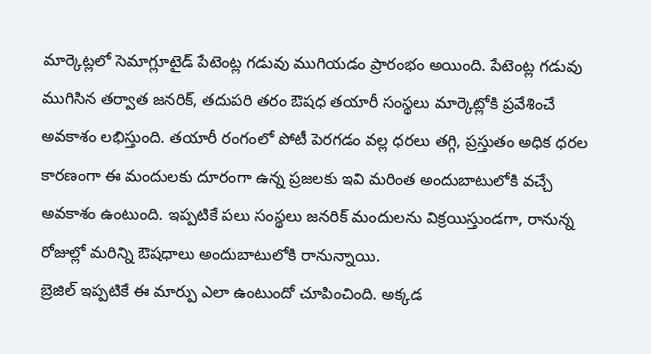మార్కెట్లలో సెమాగ్లూటైడ్ పేటెంట్ల గడువు ముగియడం ప్రారంభం అయింది. పేటెంట్ల గడువు ముగిసిన తర్వాత జనరిక్, తదుపరి తరం ఔషధ తయారీ సంస్థలు మార్కెట్లోకి ప్రవేశించే అవకాశం లభిస్తుంది. తయారీ రంగంలో పోటీ పెరగడం వల్ల ధరలు తగ్గి, ప్రస్తుతం అధిక ధరల కారణంగా ఈ మందులకు దూరంగా ఉన్న ప్రజలకు ఇవి మరింత అందుబాటులోకి వచ్చే అవకాశం ఉంటుంది. ఇప్పటికే పలు సంస్థలు జనరిక్ మందులను విక్రయిస్తుండగా, రానున్న రోజుల్లో మరిన్ని ఔషధాలు అందుబాటులోకి రానున్నాయి.
బ్రెజిల్ ఇప్పటికే ఈ మార్పు ఎలా ఉంటుందో చూపించింది. అక్కడ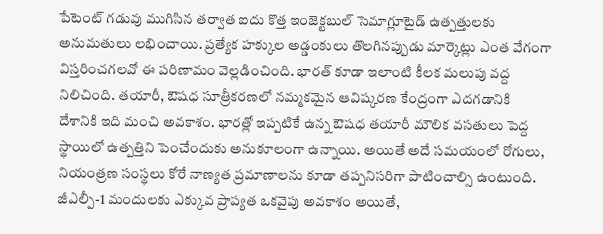పేటెంట్ గడువు ముగిసిన తర్వాత ఐదు కొత్త ఇంజెక్టబుల్ సెమాగ్లూటైడ్ ఉత్పత్తులకు అనుమతులు లభించాయి. ప్రత్యేక హక్కుల అడ్డంకులు తొలగినప్పుడు మార్కెట్లు ఎంత వేగంగా విస్తరించగలవో ఈ పరిణామం వెల్లడించింది. భారత్ కూడా ఇలాంటి కీలక మలుపు వద్ద నిలిచింది. తయారీ, ఔషధ సూత్రీకరణలో నమ్మకమైన ఆవిష్కరణ కేంద్రంగా ఎదగడానికి దేశానికి ఇది మంచి అవకాశం. భారత్లో ఇప్పటికే ఉన్న ఔషధ తయారీ మౌలిక వసతులు పెద్ద స్థాయిలో ఉత్పత్తిని పెంచేందుకు అనుకూలంగా ఉన్నాయి. అయితే అదే సమయంలో రోగులు, నియంత్రణ సంస్థలు కోరే నాణ్యత ప్రమాణాలను కూడా తప్పనిసరిగా పాటించాల్సి ఉంటుంది.
జీఎల్పీ-1 మందులకు ఎక్కువ ప్రాప్యత ఒకవైపు అవకాశం అయితే,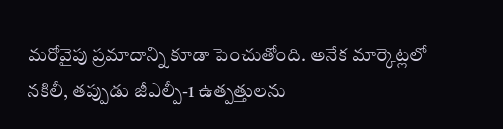మరోవైపు ప్రమాదాన్ని కూడా పెంచుతోంది. అనేక మార్కెట్లలో నకిలీ, తప్పుడు జీఎల్పీ-1 ఉత్పత్తులను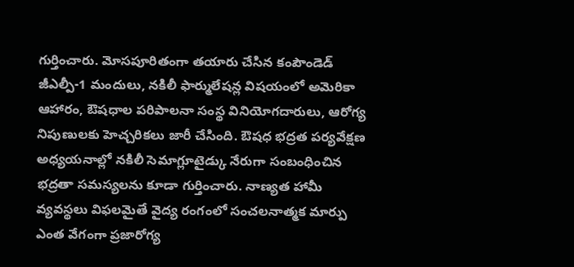గుర్తించారు. మోసపూరితంగా తయారు చేసిన కంపౌండెడ్ జీఎల్పీ-1 మందులు, నకిలీ ఫార్ములేషన్ల విషయంలో అమెరికా ఆహారం, ఔషధాల పరిపాలనా సంస్థ వినియోగదారులు, ఆరోగ్య నిపుణులకు హెచ్చరికలు జారీ చేసింది. ఔషధ భద్రత పర్యవేక్షణ అధ్యయనాల్లో నకిలీ సెమాగ్లూటైడ్కు నేరుగా సంబంధించిన భద్రతా సమస్యలను కూడా గుర్తించారు. నాణ్యత హామీ వ్యవస్థలు విఫలమైతే వైద్య రంగంలో సంచలనాత్మక మార్పు ఎంత వేగంగా ప్రజారోగ్య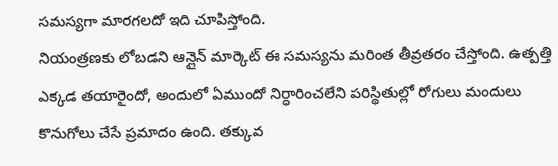సమస్యగా మారగలదో ఇది చూపిస్తోంది.
నియంత్రణకు లోబడని ఆన్లైన్ మార్కెట్ ఈ సమస్యను మరింత తీవ్రతరం చేస్తోంది. ఉత్పత్తి ఎక్కడ తయారైందో, అందులో ఏముందో నిర్ధారించలేని పరిస్థితుల్లో రోగులు మందులు కొనుగోలు చేసే ప్రమాదం ఉంది. తక్కువ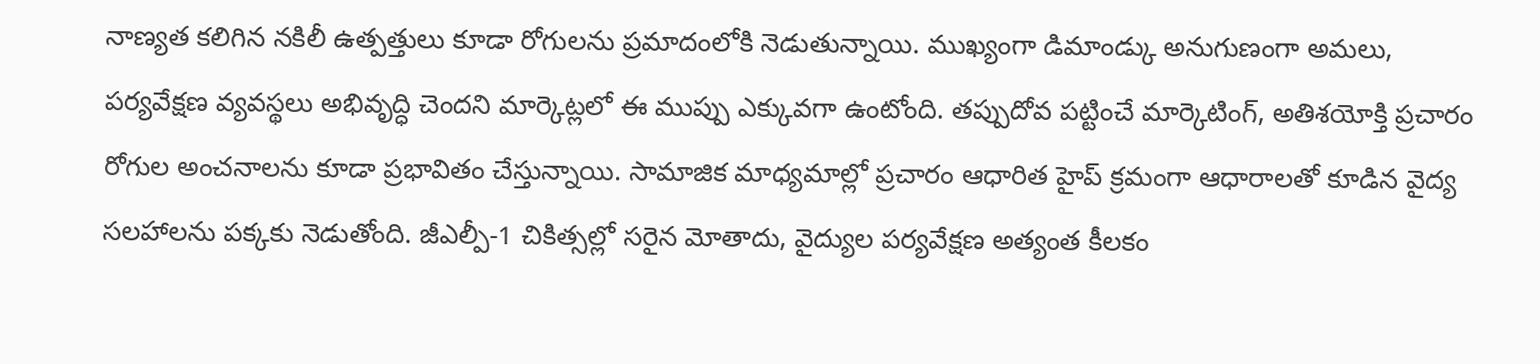నాణ్యత కలిగిన నకిలీ ఉత్పత్తులు కూడా రోగులను ప్రమాదంలోకి నెడుతున్నాయి. ముఖ్యంగా డిమాండ్కు అనుగుణంగా అమలు, పర్యవేక్షణ వ్యవస్థలు అభివృద్ధి చెందని మార్కెట్లలో ఈ ముప్పు ఎక్కువగా ఉంటోంది. తప్పుదోవ పట్టించే మార్కెటింగ్, అతిశయోక్తి ప్రచారం రోగుల అంచనాలను కూడా ప్రభావితం చేస్తున్నాయి. సామాజిక మాధ్యమాల్లో ప్రచారం ఆధారిత హైప్ క్రమంగా ఆధారాలతో కూడిన వైద్య సలహాలను పక్కకు నెడుతోంది. జీఎల్పీ-1 చికిత్సల్లో సరైన మోతాదు, వైద్యుల పర్యవేక్షణ అత్యంత కీలకం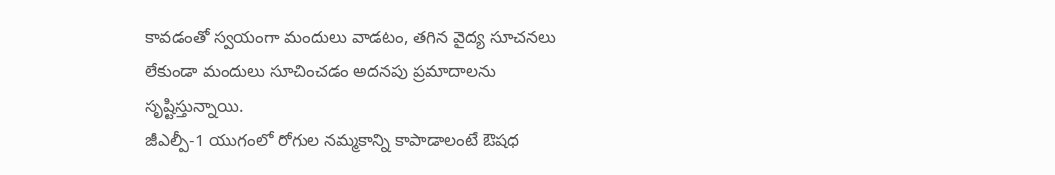కావడంతో స్వయంగా మందులు వాడటం, తగిన వైద్య సూచనలు లేకుండా మందులు సూచించడం అదనపు ప్రమాదాలను సృష్టిస్తున్నాయి.
జీఎల్పీ-1 యుగంలో రోగుల నమ్మకాన్ని కాపాడాలంటే ఔషధ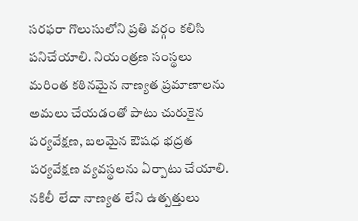సరఫరా గొలుసులోని ప్రతి వర్గం కలిసి పనిచేయాలి. నియంత్రణ సంస్థలు మరింత కఠినమైన నాణ్యత ప్రమాణాలను అమలు చేయడంతో పాటు చురుకైన పర్యవేక్షణ, బలమైన ఔషధ భద్రత పర్యవేక్షణ వ్యవస్థలను ఏర్పాటు చేయాలి. నకిలీ లేదా నాణ్యత లేని ఉత్పత్తులు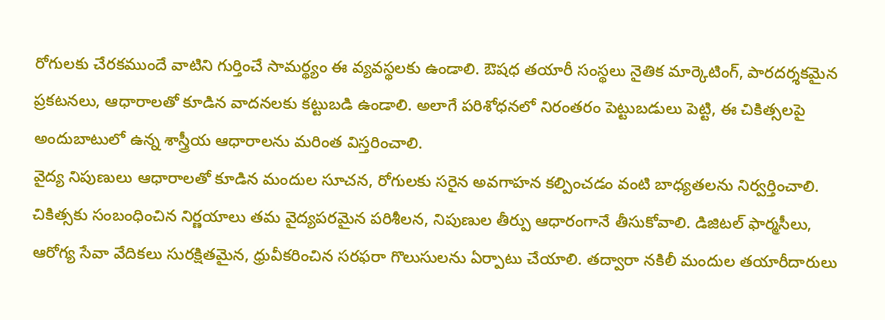రోగులకు చేరకముందే వాటిని గుర్తించే సామర్థ్యం ఈ వ్యవస్థలకు ఉండాలి. ఔషధ తయారీ సంస్థలు నైతిక మార్కెటింగ్, పారదర్శకమైన ప్రకటనలు, ఆధారాలతో కూడిన వాదనలకు కట్టుబడి ఉండాలి. అలాగే పరిశోధనలో నిరంతరం పెట్టుబడులు పెట్టి, ఈ చికిత్సలపై అందుబాటులో ఉన్న శాస్త్రీయ ఆధారాలను మరింత విస్తరించాలి.
వైద్య నిపుణులు ఆధారాలతో కూడిన మందుల సూచన, రోగులకు సరైన అవగాహన కల్పించడం వంటి బాధ్యతలను నిర్వర్తించాలి. చికిత్సకు సంబంధించిన నిర్ణయాలు తమ వైద్యపరమైన పరిశీలన, నిపుణుల తీర్పు ఆధారంగానే తీసుకోవాలి. డిజిటల్ ఫార్మసీలు, ఆరోగ్య సేవా వేదికలు సురక్షితమైన, ధ్రువీకరించిన సరఫరా గొలుసులను ఏర్పాటు చేయాలి. తద్వారా నకిలీ మందుల తయారీదారులు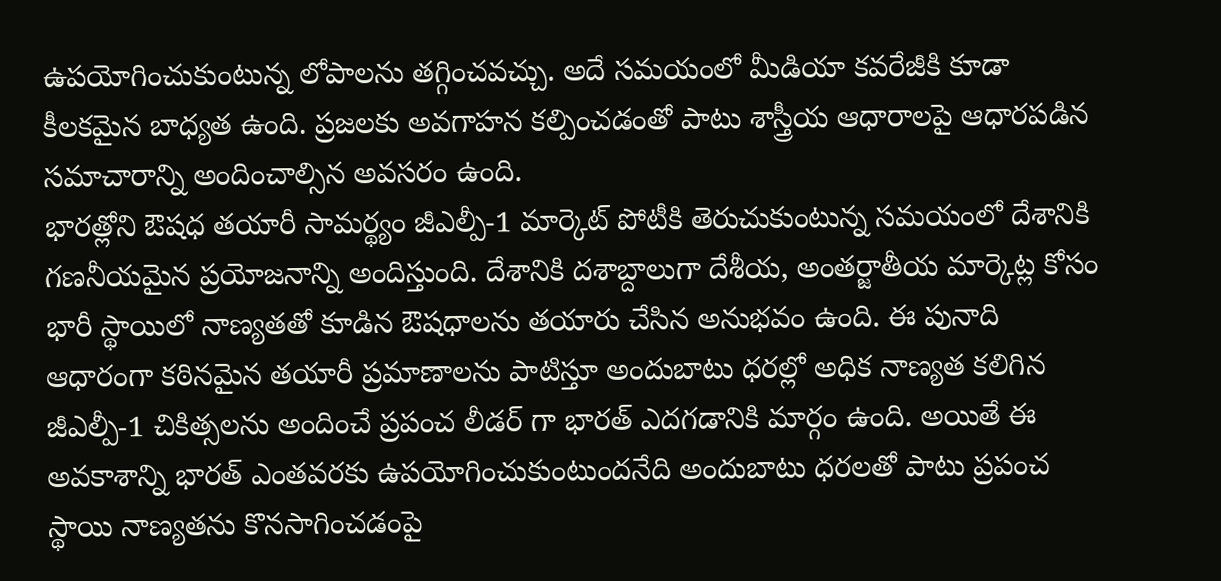ఉపయోగించుకుంటున్న లోపాలను తగ్గించవచ్చు. అదే సమయంలో మీడియా కవరేజీకి కూడా కీలకమైన బాధ్యత ఉంది. ప్రజలకు అవగాహన కల్పించడంతో పాటు శాస్త్రీయ ఆధారాలపై ఆధారపడిన సమాచారాన్ని అందించాల్సిన అవసరం ఉంది.
భారత్లోని ఔషధ తయారీ సామర్థ్యం జీఎల్పీ-1 మార్కెట్ పోటీకి తెరుచుకుంటున్న సమయంలో దేశానికి గణనీయమైన ప్రయోజనాన్ని అందిస్తుంది. దేశానికి దశాబ్దాలుగా దేశీయ, అంతర్జాతీయ మార్కెట్ల కోసం భారీ స్థాయిలో నాణ్యతతో కూడిన ఔషధాలను తయారు చేసిన అనుభవం ఉంది. ఈ పునాది ఆధారంగా కఠినమైన తయారీ ప్రమాణాలను పాటిస్తూ అందుబాటు ధరల్లో అధిక నాణ్యత కలిగిన జీఎల్పీ-1 చికిత్సలను అందించే ప్రపంచ లీడర్ గా భారత్ ఎదగడానికి మార్గం ఉంది. అయితే ఈ అవకాశాన్ని భారత్ ఎంతవరకు ఉపయోగించుకుంటుందనేది అందుబాటు ధరలతో పాటు ప్రపంచ స్థాయి నాణ్యతను కొనసాగించడంపై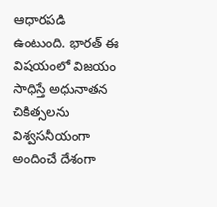ఆధారపడి ఉంటుంది. భారత్ ఈ విషయంలో విజయం సాధిస్తే అధునాతన చికిత్సలను విశ్వసనీయంగా అందించే దేశంగా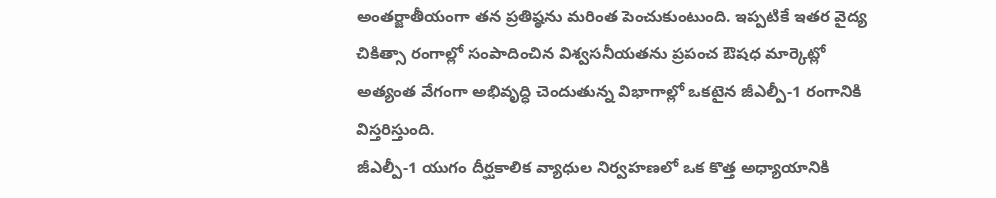అంతర్జాతీయంగా తన ప్రతిష్ఠను మరింత పెంచుకుంటుంది. ఇప్పటికే ఇతర వైద్య చికిత్సా రంగాల్లో సంపాదించిన విశ్వసనీయతను ప్రపంచ ఔషధ మార్కెట్లో అత్యంత వేగంగా అభివృద్ధి చెందుతున్న విభాగాల్లో ఒకటైన జీఎల్పీ-1 రంగానికి విస్తరిస్తుంది.
జీఎల్పీ-1 యుగం దీర్ఘకాలిక వ్యాధుల నిర్వహణలో ఒక కొత్త అధ్యాయానికి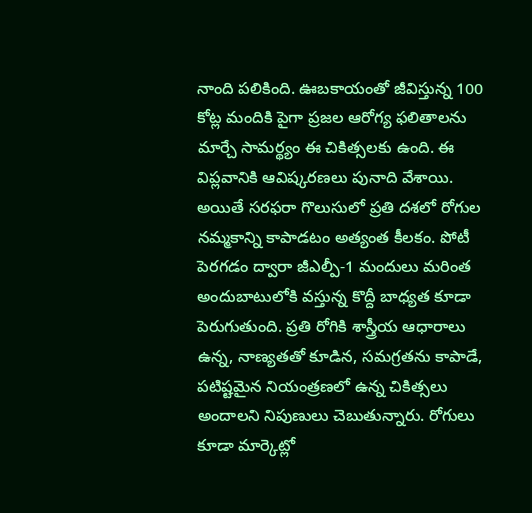నాంది పలికింది. ఊబకాయంతో జీవిస్తున్న 100 కోట్ల మందికి పైగా ప్రజల ఆరోగ్య ఫలితాలను మార్చే సామర్థ్యం ఈ చికిత్సలకు ఉంది. ఈ విప్లవానికి ఆవిష్కరణలు పునాది వేశాయి. అయితే సరఫరా గొలుసులో ప్రతి దశలో రోగుల నమ్మకాన్ని కాపాడటం అత్యంత కీలకం. పోటీ పెరగడం ద్వారా జీఎల్పీ-1 మందులు మరింత అందుబాటులోకి వస్తున్న కొద్దీ బాధ్యత కూడా పెరుగుతుంది. ప్రతి రోగికి శాస్త్రీయ ఆధారాలు ఉన్న, నాణ్యతతో కూడిన, సమగ్రతను కాపాడే, పటిష్టమైన నియంత్రణలో ఉన్న చికిత్సలు అందాలని నిపుణులు చెబుతున్నారు. రోగులు కూడా మార్కెట్లో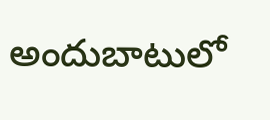అందుబాటులో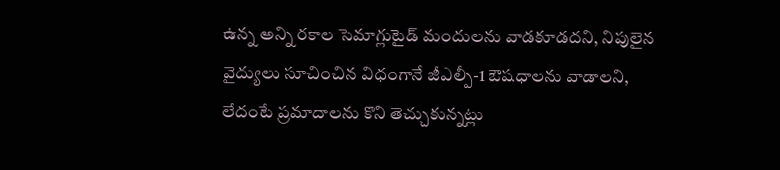ఉన్న అన్ని రకాల సెమాగ్లుటైడ్ మందులను వాడకూడదని, నిపులైన వైద్యులు సూచించిన విధంగానే జీఎల్పీ-1 ఔషధాలను వాడాలని, లేదంటే ప్రమాదాలను కొని తెచ్చుకున్నట్లు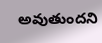అవుతుందని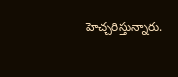హెచ్చరిస్తున్నారు.